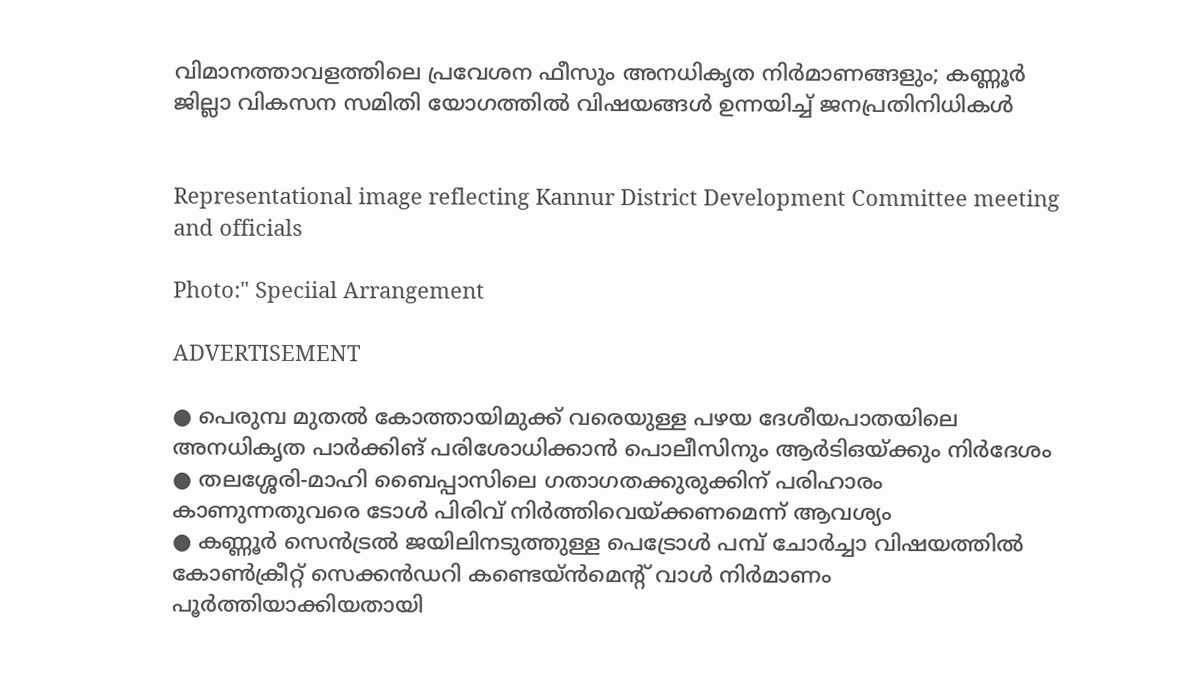വിമാനത്താവളത്തിലെ പ്രവേശന ഫീസും അനധികൃത നിർമാണങ്ങളും; കണ്ണൂർ ജില്ലാ വികസന സമിതി യോഗത്തിൽ വിഷയങ്ങൾ ഉന്നയിച്ച് ജനപ്രതിനിധികൾ


Representational image reflecting Kannur District Development Committee meeting and officials

Photo:" Speciial Arrangement

ADVERTISEMENT

● പെരുമ്പ മുതൽ കോത്തായിമുക്ക് വരെയുള്ള പഴയ ദേശീയപാതയിലെ അനധികൃത പാർക്കിങ് പരിശോധിക്കാൻ പൊലീസിനും ആർടിഒയ്ക്കും നിർദേശം
● തലശ്ശേരി-മാഹി ബൈപ്പാസിലെ ഗതാഗതക്കുരുക്കിന് പരിഹാരം കാണുന്നതുവരെ ടോൾ പിരിവ് നിർത്തിവെയ്ക്കണമെന്ന് ആവശ്യം
● കണ്ണൂർ സെൻട്രൽ ജയിലിനടുത്തുള്ള പെട്രോൾ പമ്പ് ചോർച്ചാ വിഷയത്തിൽ കോൺക്രീറ്റ് സെക്കൻഡറി കണ്ടെയ്ൻമെന്റ് വാൾ നിർമാണം പൂർത്തിയാക്കിയതായി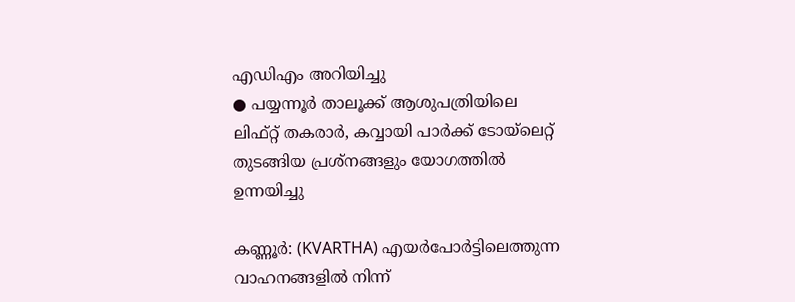എഡിഎം അറിയിച്ചു
● പയ്യന്നൂർ താലൂക്ക് ആശുപത്രിയിലെ ലിഫ്റ്റ് തകരാർ, കവ്വായി പാർക്ക് ടോയ്‌ലെറ്റ് തുടങ്ങിയ പ്രശ്നങ്ങളും യോഗത്തിൽ ഉന്നയിച്ചു

കണ്ണൂർ: (KVARTHA) എയർപോർട്ടിലെത്തുന്ന വാഹനങ്ങളിൽ നിന്ന്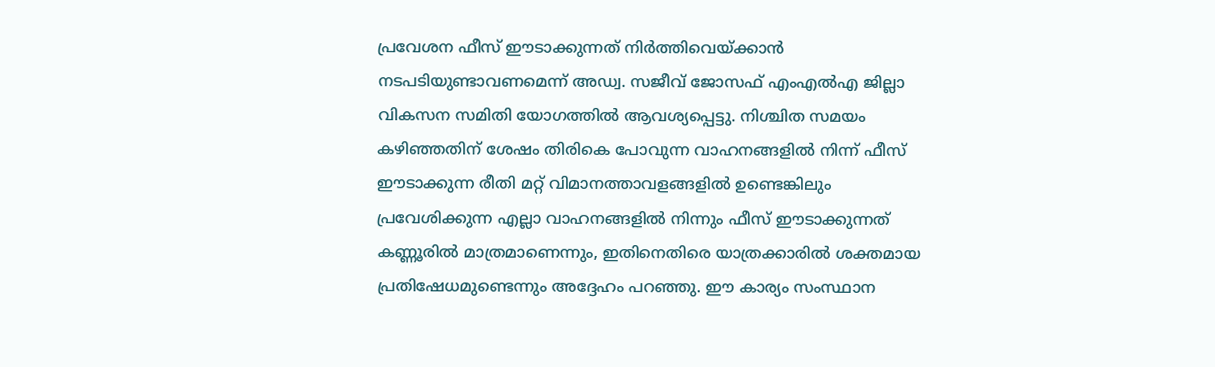പ്രവേശന ഫീസ് ഈടാക്കുന്നത് നിർത്തിവെയ്ക്കാൻ നടപടിയുണ്ടാവണമെന്ന് അഡ്വ. സജീവ് ജോസഫ് എംഎൽഎ ജില്ലാ വികസന സമിതി യോഗത്തിൽ ആവശ്യപ്പെട്ടു. നിശ്ചിത സമയം കഴിഞ്ഞതിന് ശേഷം തിരികെ പോവുന്ന വാഹനങ്ങളിൽ നിന്ന് ഫീസ് ഈടാക്കുന്ന രീതി മറ്റ് വിമാനത്താവളങ്ങളിൽ ഉണ്ടെങ്കിലും പ്രവേശിക്കുന്ന എല്ലാ വാഹനങ്ങളിൽ നിന്നും ഫീസ് ഈടാക്കുന്നത് കണ്ണൂരിൽ മാത്രമാണെന്നും, ഇതിനെതിരെ യാത്രക്കാരിൽ ശക്തമായ പ്രതിഷേധമുണ്ടെന്നും അദ്ദേഹം പറഞ്ഞു. ഈ കാര്യം സംസ്ഥാന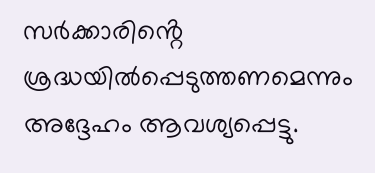സർക്കാരിൻ്റെ ശ്രദ്ധയിൽപ്പെടുത്തണമെന്നും അദ്ദേഹം ആവശ്യപ്പെട്ടു.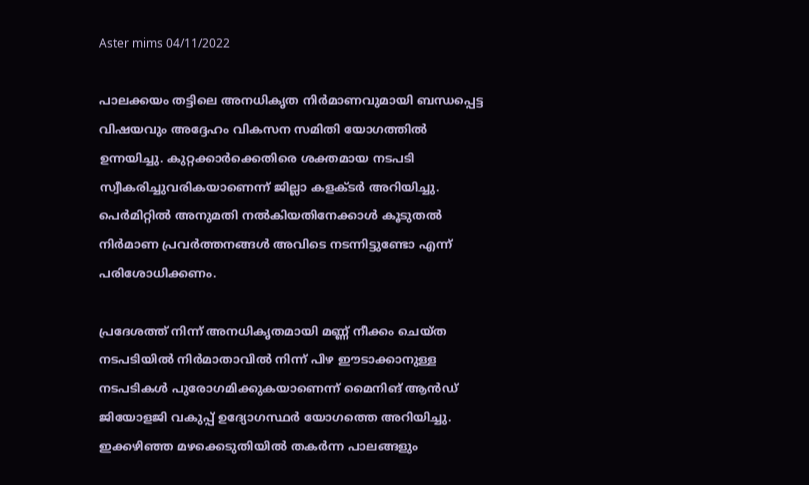Aster mims 04/11/2022

പാലക്കയം തട്ടിലെ അനധികൃത നിർമാണവുമായി ബന്ധപ്പെട്ട വിഷയവും അദ്ദേഹം വികസന സമിതി യോഗത്തിൽ ഉന്നയിച്ചു. കുറ്റക്കാർക്കെതിരെ ശക്തമായ നടപടി സ്വീകരിച്ചുവരികയാണെന്ന് ജില്ലാ കളക്ടർ അറിയിച്ചു. പെർമിറ്റിൽ അനുമതി നൽകിയതിനേക്കാൾ കൂടുതൽ നിർമാണ പ്രവർത്തനങ്ങൾ അവിടെ നടന്നിട്ടുണ്ടോ എന്ന് പരിശോധിക്കണം.

പ്രദേശത്ത് നിന്ന് അനധികൃതമായി മണ്ണ് നീക്കം ചെയ്ത നടപടിയിൽ നിർമാതാവിൽ നിന്ന് പിഴ ഈടാക്കാനുള്ള നടപടികൾ പുരോഗമിക്കുകയാണെന്ന് മൈനിങ് ആൻഡ് ജിയോളജി വകുപ്പ് ഉദ്യോഗസ്ഥർ യോഗത്തെ അറിയിച്ചു. ഇക്കഴിഞ്ഞ മഴക്കെടുതിയിൽ തകർന്ന പാലങ്ങളും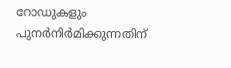റോഡുകളും പുനർനിർമിക്കുന്നതിന്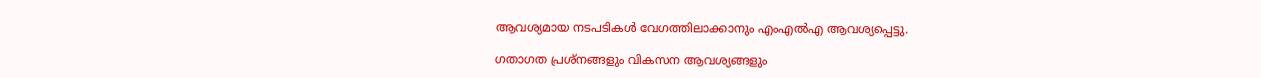ആവശ്യമായ നടപടികൾ വേഗത്തിലാക്കാനും എംഎൽഎ ആവശ്യപ്പെട്ടു.

ഗതാഗത പ്രശ്നങ്ങളും വികസന ആവശ്യങ്ങളും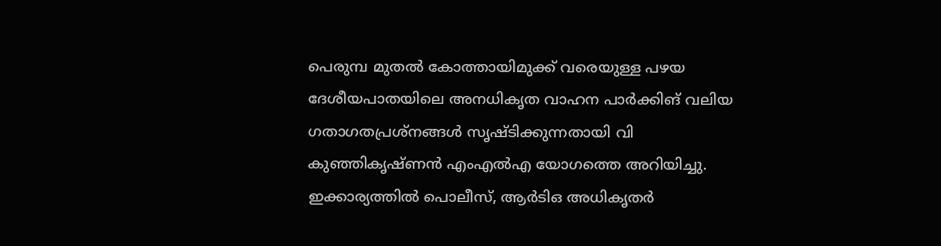പെരുമ്പ മുതൽ കോത്തായിമുക്ക് വരെയുള്ള പഴയ ദേശീയപാതയിലെ അനധികൃത വാഹന പാർക്കിങ് വലിയ ഗതാഗതപ്രശ്നങ്ങൾ സൃഷ്ടിക്കുന്നതായി വി കുഞ്ഞികൃഷ്ണൻ എംഎൽഎ യോഗത്തെ അറിയിച്ചു. ഇക്കാര്യത്തിൽ പൊലീസ്, ആർടിഒ അധികൃതർ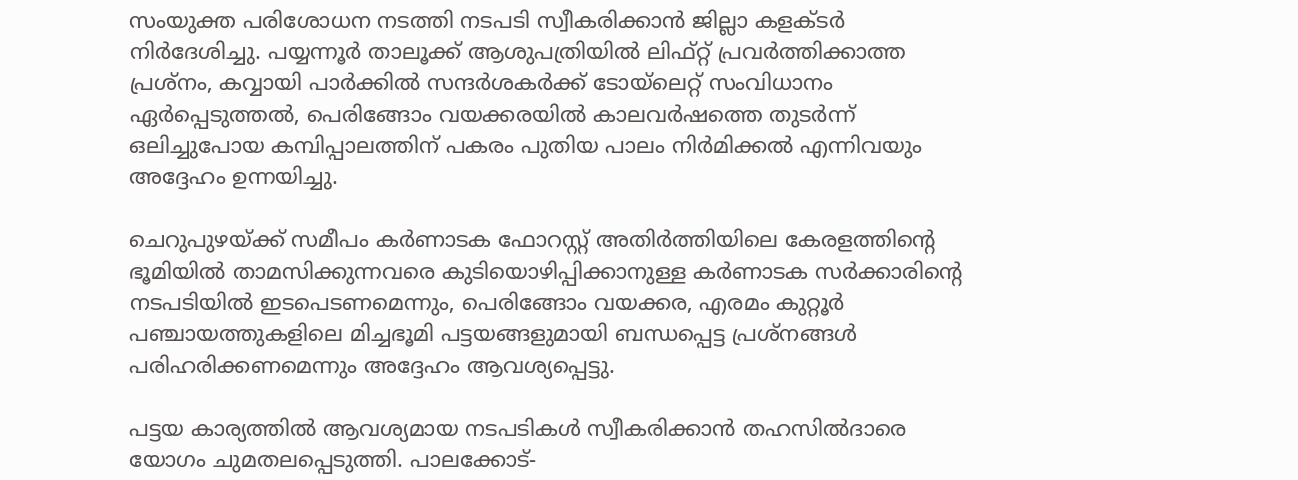സംയുക്ത പരിശോധന നടത്തി നടപടി സ്വീകരിക്കാൻ ജില്ലാ കളക്ടർ നിർദേശിച്ചു. പയ്യന്നൂർ താലൂക്ക് ആശുപത്രിയിൽ ലിഫ്റ്റ് പ്രവർത്തിക്കാത്ത പ്രശ്നം, കവ്വായി പാർക്കിൽ സന്ദർശകർക്ക് ടോയ്‌ലെറ്റ് സംവിധാനം ഏർപ്പെടുത്തൽ, പെരിങ്ങോം വയക്കരയിൽ കാലവർഷത്തെ തുടർന്ന് ഒലിച്ചുപോയ കമ്പിപ്പാലത്തിന് പകരം പുതിയ പാലം നിർമിക്കൽ എന്നിവയും അദ്ദേഹം ഉന്നയിച്ചു.

ചെറുപുഴയ്ക്ക് സമീപം കർണാടക ഫോറസ്റ്റ് അതിർത്തിയിലെ കേരളത്തിൻ്റെ ഭൂമിയിൽ താമസിക്കുന്നവരെ കുടിയൊഴിപ്പിക്കാനുള്ള കർണാടക സർക്കാരിൻ്റെ നടപടിയിൽ ഇടപെടണമെന്നും, പെരിങ്ങോം വയക്കര, എരമം കുറ്റൂർ പഞ്ചായത്തുകളിലെ മിച്ചഭൂമി പട്ടയങ്ങളുമായി ബന്ധപ്പെട്ട പ്രശ്നങ്ങൾ പരിഹരിക്കണമെന്നും അദ്ദേഹം ആവശ്യപ്പെട്ടു.

പട്ടയ കാര്യത്തിൽ ആവശ്യമായ നടപടികൾ സ്വീകരിക്കാൻ തഹസിൽദാരെ യോഗം ചുമതലപ്പെടുത്തി. പാലക്കോട്-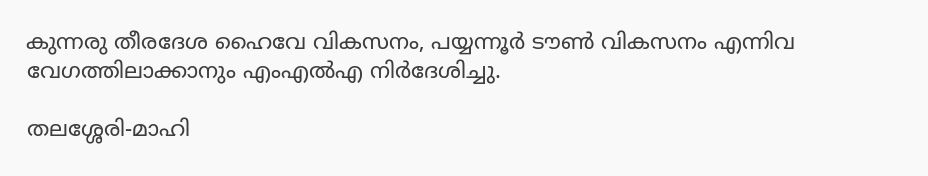കുന്നരു തീരദേശ ഹൈവേ വികസനം, പയ്യന്നൂർ ടൗൺ വികസനം എന്നിവ വേഗത്തിലാക്കാനും എംഎൽഎ നിർദേശിച്ചു.

തലശ്ശേരി-മാഹി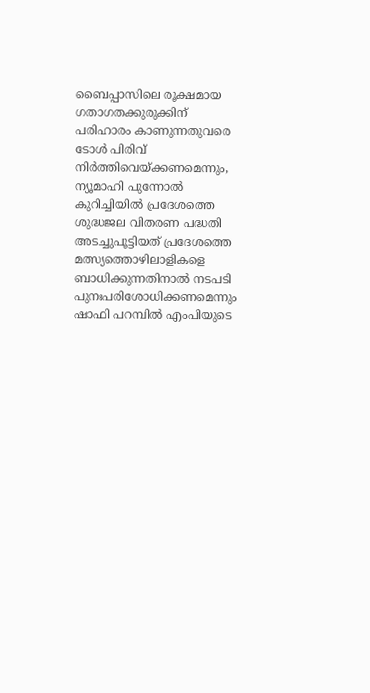ബൈപ്പാസിലെ രൂക്ഷമായ ഗതാഗതക്കുരുക്കിന് പരിഹാരം കാണുന്നതുവരെ ടോൾ പിരിവ് നിർത്തിവെയ്ക്കണമെന്നും, ന്യൂമാഹി പുന്നോൽ കുറിച്ചിയിൽ പ്രദേശത്തെ ശുദ്ധജല വിതരണ പദ്ധതി അടച്ചുപൂട്ടിയത് പ്രദേശത്തെ മത്സ്യത്തൊഴിലാളികളെ ബാധിക്കുന്നതിനാൽ നടപടി പുനഃപരിശോധിക്കണമെന്നും ഷാഫി പറമ്പിൽ എംപിയുടെ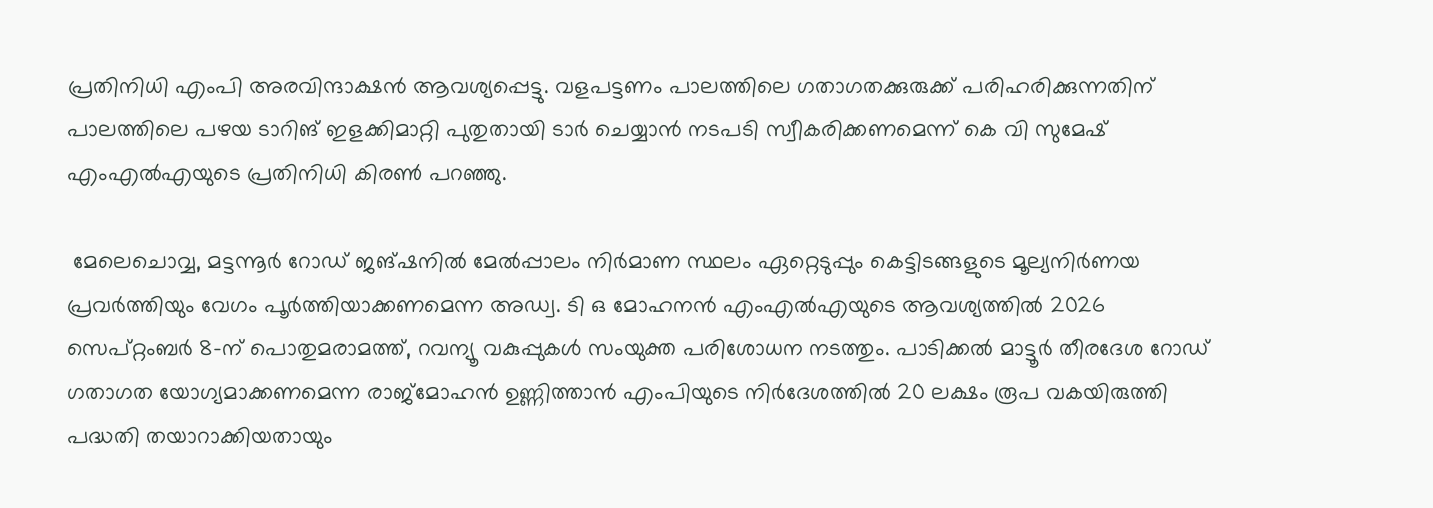പ്രതിനിധി എംപി അരവിന്ദാക്ഷൻ ആവശ്യപ്പെട്ടു. വളപട്ടണം പാലത്തിലെ ഗതാഗതക്കുരുക്ക് പരിഹരിക്കുന്നതിന് പാലത്തിലെ പഴയ ടാറിങ് ഇളക്കിമാറ്റി പുതുതായി ടാർ ചെയ്യാൻ നടപടി സ്വീകരിക്കണമെന്ന് കെ വി സുമേഷ് എംഎൽഎയുടെ പ്രതിനിധി കിരൺ പറഞ്ഞു.

 മേലെചൊവ്വ, മട്ടന്നൂർ റോഡ് ജങ്ഷനിൽ മേൽപ്പാലം നിർമാണ സ്ഥലം ഏറ്റെടുപ്പും കെട്ടിടങ്ങളുടെ മൂല്യനിർണയ പ്രവർത്തിയും വേഗം പൂർത്തിയാക്കണമെന്ന അഡ്വ. ടി ഒ മോഹനൻ എംഎൽഎയുടെ ആവശ്യത്തിൽ 2026 സെപ്റ്റംബർ 8-ന് പൊതുമരാമത്ത്, റവന്യൂ വകുപ്പുകൾ സംയുക്ത പരിശോധന നടത്തും. പാടിക്കൽ മാട്ടൂർ തീരദേശ റോഡ് ഗതാഗത യോഗ്യമാക്കണമെന്ന രാജ്മോഹൻ ഉണ്ണിത്താൻ എംപിയുടെ നിർദേശത്തിൽ 20 ലക്ഷം രൂപ വകയിരുത്തി പദ്ധതി തയാറാക്കിയതായും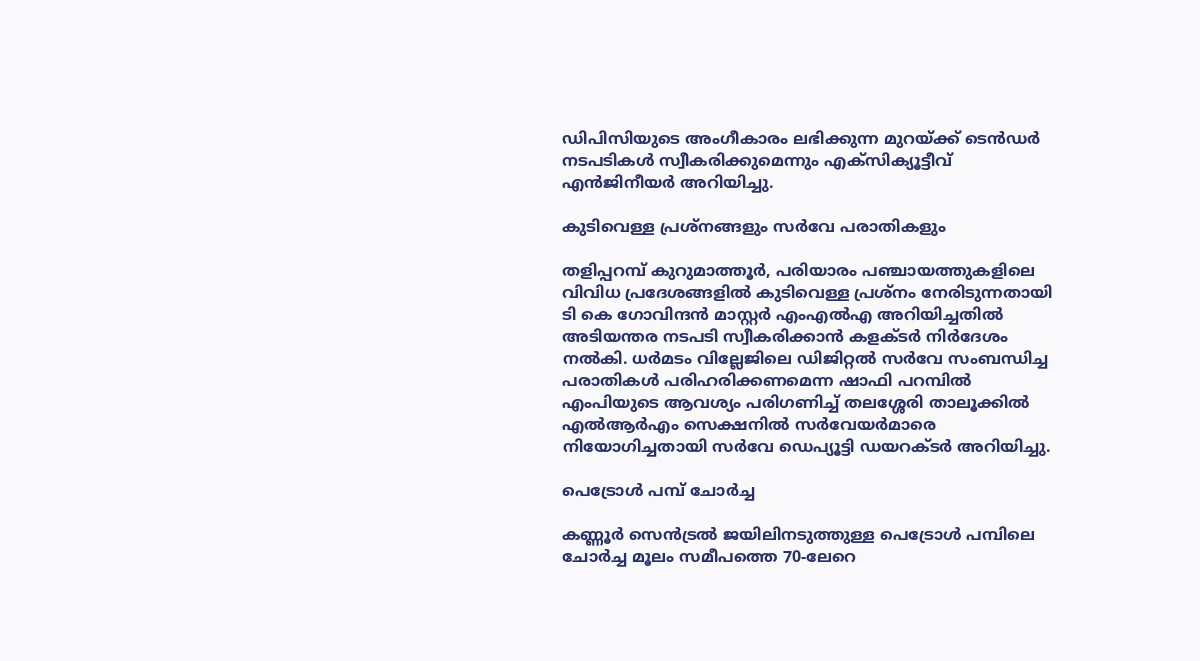ഡിപിസിയുടെ അംഗീകാരം ലഭിക്കുന്ന മുറയ്ക്ക് ടെൻഡർ നടപടികൾ സ്വീകരിക്കുമെന്നും എക്സിക്യൂട്ടീവ് എൻജിനീയർ അറിയിച്ചു.

കുടിവെള്ള പ്രശ്നങ്ങളും സർവേ പരാതികളും

തളിപ്പറമ്പ് കുറുമാത്തൂർ, പരിയാരം പഞ്ചായത്തുകളിലെ വിവിധ പ്രദേശങ്ങളിൽ കുടിവെള്ള പ്രശ്നം നേരിടുന്നതായി ടി കെ ഗോവിന്ദൻ മാസ്റ്റർ എംഎൽഎ അറിയിച്ചതിൽ അടിയന്തര നടപടി സ്വീകരിക്കാൻ കളക്ടർ നിർദേശം നൽകി. ധർമടം വില്ലേജിലെ ഡിജിറ്റൽ സർവേ സംബന്ധിച്ച പരാതികൾ പരിഹരിക്കണമെന്ന ഷാഫി പറമ്പിൽ എംപിയുടെ ആവശ്യം പരിഗണിച്ച് തലശ്ശേരി താലൂക്കിൽ എൽആർഎം സെക്ഷനിൽ സർവേയർമാരെ നിയോഗിച്ചതായി സർവേ ഡെപ്യൂട്ടി ഡയറക്ടർ അറിയിച്ചു.

പെട്രോൾ പമ്പ് ചോർച്ച

കണ്ണൂർ സെൻട്രൽ ജയിലിനടുത്തുള്ള പെട്രോൾ പമ്പിലെ ചോർച്ച മൂലം സമീപത്തെ 70-ലേറെ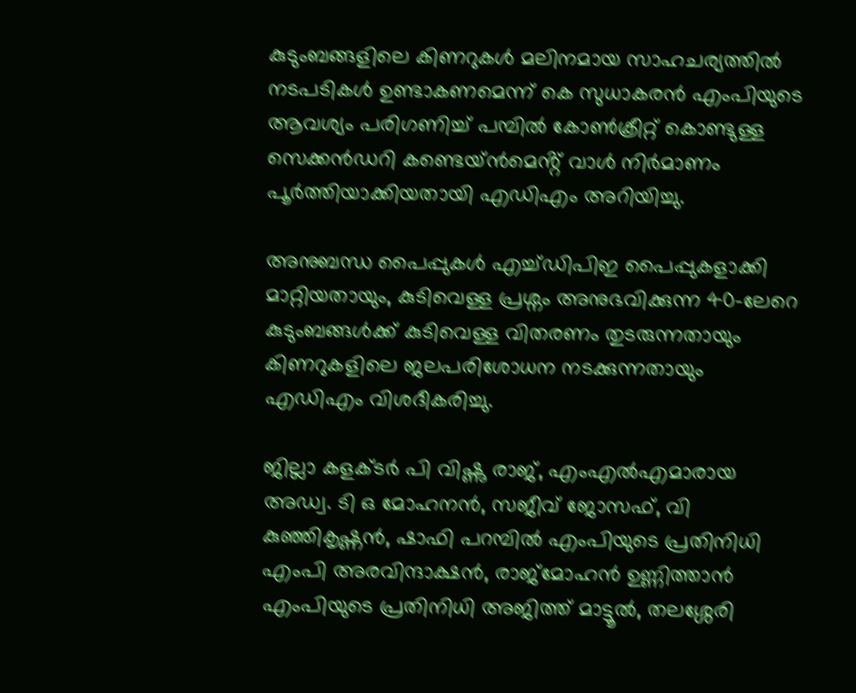കുടുംബങ്ങളിലെ കിണറുകൾ മലിനമായ സാഹചര്യത്തിൽ നടപടികൾ ഉണ്ടാകണമെന്ന് കെ സുധാകരൻ എംപിയുടെ ആവശ്യം പരിഗണിച്ച് പമ്പിൽ കോൺക്രീറ്റ് കൊണ്ടുള്ള സെക്കൻഡറി കണ്ടെയ്ൻമെൻ്റ് വാൾ നിർമാണം പൂർത്തിയാക്കിയതായി എഡിഎം അറിയിച്ചു.

അനുബന്ധ പൈപ്പുകൾ എച്ച്ഡിപിഇ പൈപ്പുകളാക്കി മാറ്റിയതായും, കുടിവെള്ള പ്രശ്നം അനുഭവിക്കുന്ന 40-ലേറെ കുടുംബങ്ങൾക്ക് കുടിവെള്ള വിതരണം തുടരുന്നതായും കിണറുകളിലെ ജലപരിശോധന നടക്കുന്നതായും എഡിഎം വിശദീകരിച്ചു.

ജില്ലാ കളക്ടർ പി വിഷ്ണു രാജ്, എംഎൽഎമാരായ അഡ്വ. ടി ഒ മോഹനൻ, സജീവ് ജോസഫ്, വി കുഞ്ഞികൃഷ്ണൻ, ഷാഫി പറമ്പിൽ എംപിയുടെ പ്രതിനിധി എംപി അരവിന്ദാക്ഷൻ, രാജ്‌മോഹൻ ഉണ്ണിത്താൻ എംപിയുടെ പ്രതിനിധി അജിത്ത് മാട്ടൂൽ, തലശ്ശേരി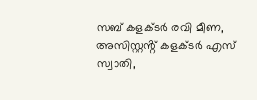സബ് കളക്ടർ രവി മീണ, അസിസ്റ്റൻ്റ് കളക്ടർ എസ് സ്വാതി,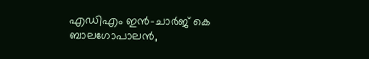എഡിഎം ഇൻ-ചാർജ് കെ ബാലഗോപാലൻ,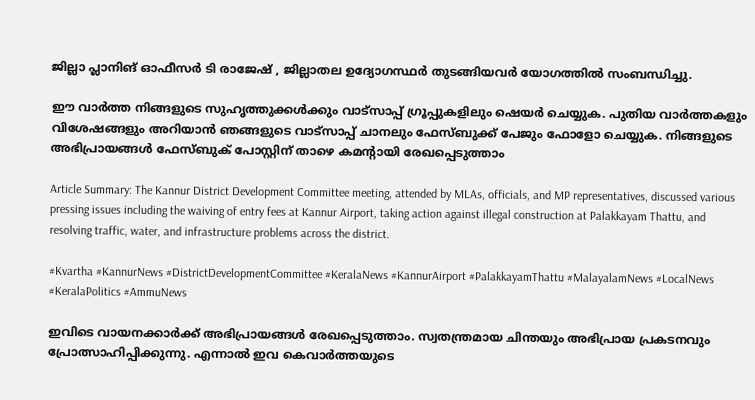ജില്ലാ പ്ലാനിങ് ഓഫീസർ ടി രാജേഷ് , ജില്ലാതല ഉദ്യോഗസ്ഥർ തുടങ്ങിയവർ യോഗത്തിൽ സംബന്ധിച്ചു.

ഈ വാർത്ത നിങ്ങളുടെ സുഹൃത്തുക്കൾക്കും വാട്സാപ്പ് ഗ്രൂപ്പുകളിലും ഷെയർ ചെയ്യുക. പുതിയ വാർത്തകളും വിശേഷങ്ങളും അറിയാൻ ഞങ്ങളുടെ വാട്സാപ്പ് ചാനലും ഫേസ്ബുക്ക് പേജും ഫോളോ ചെയ്യുക. നിങ്ങളുടെ അഭിപ്രായങ്ങൾ ഫേസ്ബുക് പോസ്റ്റിന് താഴെ കമൻ്റായി രേഖപ്പെടുത്താം

Article Summary: The Kannur District Development Committee meeting, attended by MLAs, officials, and MP representatives, discussed various pressing issues including the waiving of entry fees at Kannur Airport, taking action against illegal construction at Palakkayam Thattu, and resolving traffic, water, and infrastructure problems across the district.

#Kvartha #KannurNews #DistrictDevelopmentCommittee #KeralaNews #KannurAirport #PalakkayamThattu #MalayalamNews #LocalNews #KeralaPolitics #AmmuNews

ഇവിടെ വായനക്കാർക്ക് അഭിപ്രായങ്ങൾ രേഖപ്പെടുത്താം. സ്വതന്ത്രമായ ചിന്തയും അഭിപ്രായ പ്രകടനവും പ്രോത്സാഹിപ്പിക്കുന്നു. എന്നാൽ ഇവ കെവാർത്തയുടെ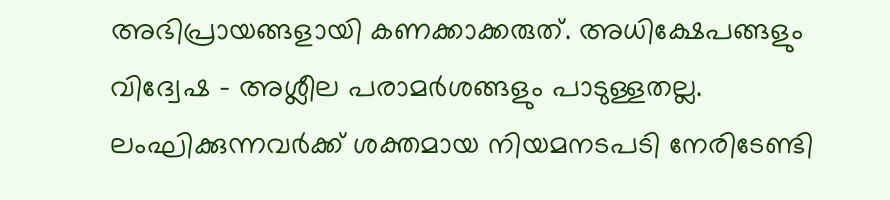അഭിപ്രായങ്ങളായി കണക്കാക്കരുത്. അധിക്ഷേപങ്ങളും വിദ്വേഷ - അശ്ലീല പരാമർശങ്ങളും പാടുള്ളതല്ല. ലംഘിക്കുന്നവർക്ക് ശക്തമായ നിയമനടപടി നേരിടേണ്ടി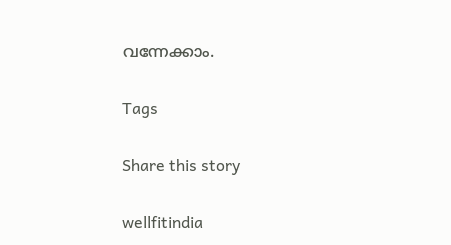വന്നേക്കാം.

Tags

Share this story

wellfitindia